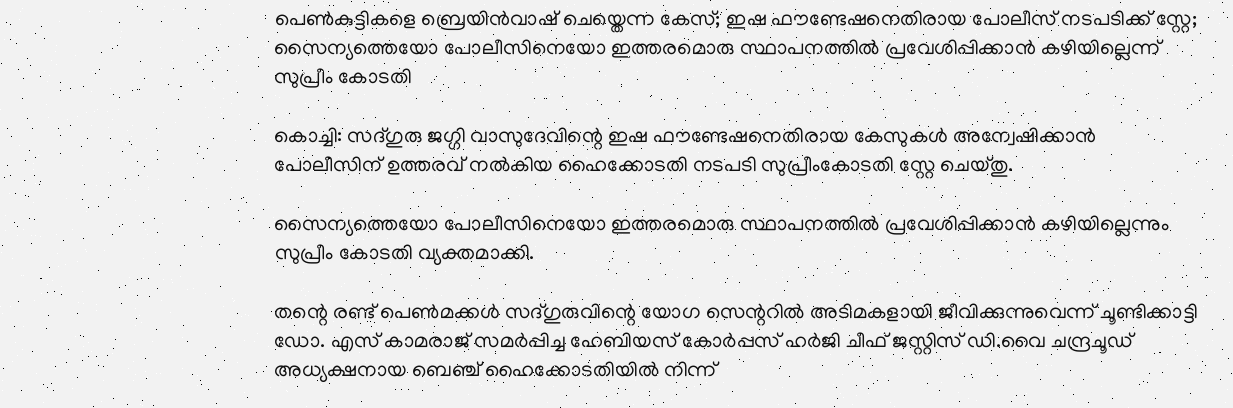പെണ്‍കുട്ടികളെ ബ്രെയിൻവാഷ് ചെയ്തെന്ന കേസ്; ഇഷ ഫൗണ്ടേഷനെതിരായ പോലീസ് നടപടിക്ക് സ്റ്റേ; സൈന്യത്തെയോ പോലീസിനെയോ ഇത്തരമൊരു സ്ഥാപനത്തില്‍ പ്രവേശിപ്പിക്കാൻ കഴിയില്ലെന്ന് സുപ്രീം കോടതി

കൊച്ചി: സദ്ഗുരു ജഗ്ഗി വാസുദേവിന്റെ ഇഷ ഫൗണ്ടേഷനെതിരായ കേസുകള്‍ അന്വേഷിക്കാൻ പോലീസിന് ഉത്തരവ് നല്‍കിയ ഹൈക്കോടതി നടപടി സുപ്രീംകോടതി സ്റ്റേ ചെയ്തു.

സൈന്യത്തെയോ പോലീസിനെയോ ഇത്തരമൊരു സ്ഥാപനത്തില്‍ പ്രവേശിപ്പിക്കാൻ കഴിയില്ലെന്നും സുപ്രീം കോടതി വ്യക്തമാക്കി.

തന്റെ രണ്ട് പെണ്‍മക്കള്‍ സദ്ഗുരുവിന്റെ യോഗ സെന്ററില്‍ അടിമകളായി ജീവിക്കുന്നുവെന്ന് ചൂണ്ടിക്കാട്ടി ഡോ. എസ് കാമരാജ് സമർപ്പിച്ച ഹേബിയസ് കോർപ്പസ് ഹർജി ചീഫ് ജസ്റ്റിസ് ഡി.വൈ ചന്ദ്രചൂഡ് അധ്യക്ഷനായ ബെഞ്ച് ഹൈക്കോടതിയില്‍ നിന്ന്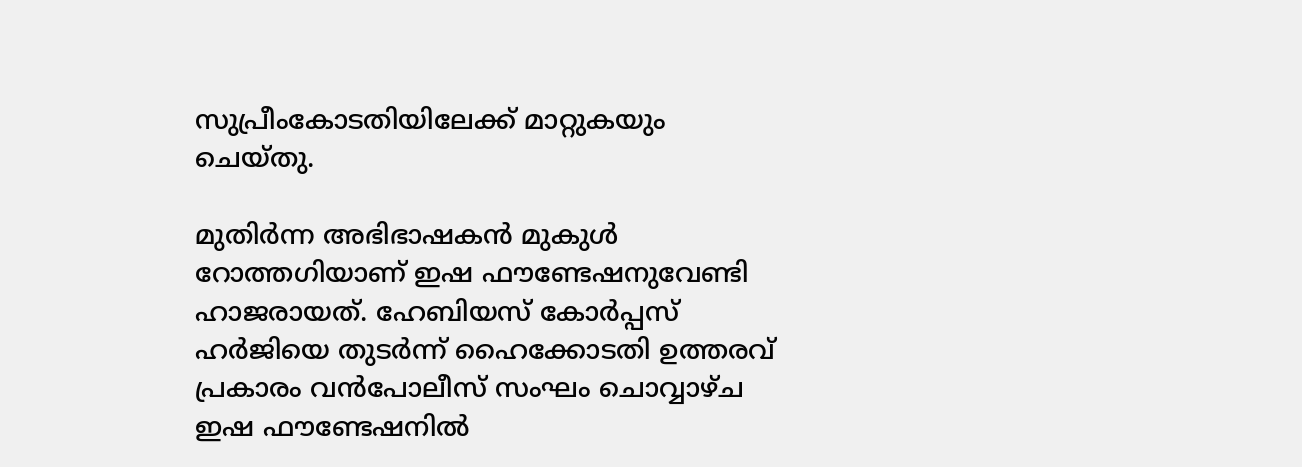സുപ്രീംകോടതിയിലേക്ക് മാറ്റുകയും ചെയ്തു.

മുതിർന്ന അഭിഭാഷകൻ മുകുള്‍ റോത്തഗിയാണ് ഇഷ ഫൗണ്ടേഷനുവേണ്ടി ഹാജരായത്. ഹേബിയസ് കോർപ്പസ് ഹർജിയെ തുടർന്ന് ഹൈക്കോടതി ഉത്തരവ് പ്രകാരം വൻപോലീസ് സംഘം ചൊവ്വാഴ്ച ഇഷ ഫൗണ്ടേഷനില്‍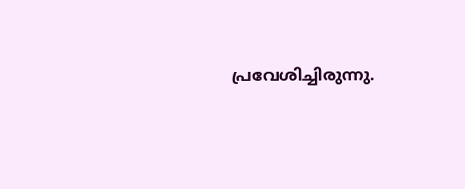പ്രവേശിച്ചിരുന്നു.